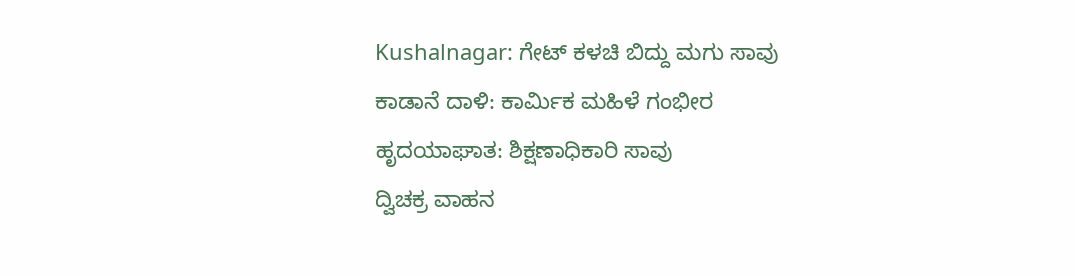Kushalnagar: ಗೇಟ್ ಕಳಚಿ ಬಿದ್ದು ಮಗು ಸಾವು
ಕಾಡಾನೆ ದಾಳಿ: ಕಾರ್ಮಿಕ ಮಹಿಳೆ ಗಂಭೀರ
ಹೃದಯಾಘಾತ: ಶಿಕ್ಷಣಾಧಿಕಾರಿ ಸಾವು
ದ್ವಿಚಕ್ರ ವಾಹನ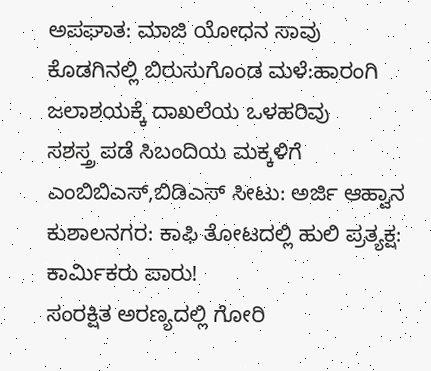ಅಪಘಾತ: ಮಾಜಿ ಯೋಧನ ಸಾವು
ಕೊಡಗಿನಲ್ಲಿ ಬಿರುಸುಗೊಂಡ ಮಳೆ:ಹಾರಂಗಿ ಜಲಾಶಯಕ್ಕೆ ದಾಖಲೆಯ ಒಳಹರಿವು
ಸಶಸ್ತ್ರ ಪಡೆ ಸಿಬಂದಿಯ ಮಕ್ಕಳಿಗೆ ಎಂಬಿಬಿಎಸ್,ಬಿಡಿಎಸ್ ಸೀಟು: ಅರ್ಜಿ ಆಹ್ವಾನ
ಕುಶಾಲನಗರ: ಕಾಫಿ ತೋಟದಲ್ಲಿ ಹುಲಿ ಪ್ರತ್ಯಕ್ಷ: ಕಾರ್ಮಿಕರು ಪಾರು!
ಸಂರಕ್ಷಿತ ಅರಣ್ಯದಲ್ಲಿ ಗೋರಿ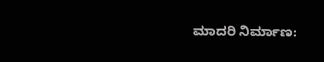ಮಾದರಿ ನಿರ್ಮಾಣ: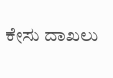ಕೇಸು ದಾಖಲು